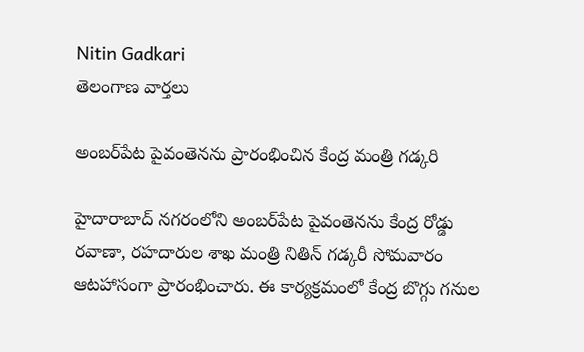Nitin Gadkari
తెలంగాణ వార్తలు

అంబర్‌పేట పైవంతెనను ప్రారంభించిన కేంద్ర మంత్రి గడ్కరి

హైదారాబాద్ నగరంలోని అంబర్‌పేట పైవంతెనను కేంద్ర రోడ్డు రవాణా, రహదారుల శాఖ మంత్రి నితిన్ గడ్కరీ సోమవారం ఆటహాసంగా ప్రారంభించారు. ఈ కార్యక్రమంలో కేంద్ర బొగ్గు గనుల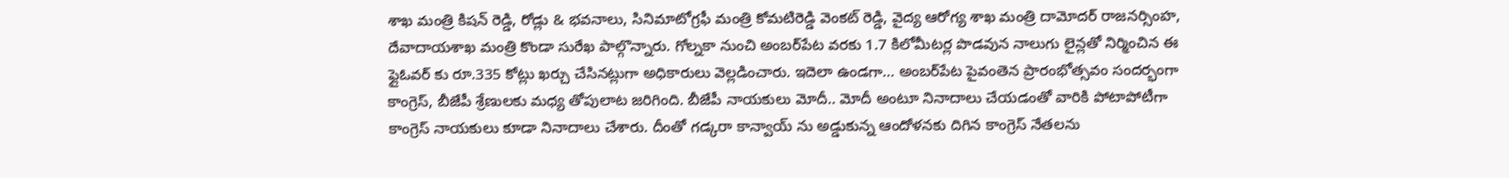శాఖ మంత్రి కిషన్ రెడ్డి, రోడ్లు & భవనాలు, సినిమాటోగ్రఫీ మంత్రి కోమటిరెడ్డి వెంకట్ రెడ్డి, వైద్య ఆరోగ్య శాఖ మంత్రి దామోదర్ రాజనర్సింహ, దేవాదాయశాఖ మంత్రి కొండా సురేఖ పాల్గొన్నారు. గోల్నకా నుంచి అంబర్‌పేట వరకు 1.7 కిలోమీటర్ల పొడవున నాలుగు లైన్లతో నిర్మించిన ఈ ఫ్లైఓవర్ కు రూ.335 కోట్లు ఖర్చు చేసినట్లుగా అధికారులు వెల్లడించారు. ఇదెలా ఉండగా… అంబర్‌పేట పైవంతెన ప్రారంభోత్సవం సందర్భంగా కాంగ్రెస్, బీజేపీ శ్రేణులకు మధ్య తోపులాట జరిగింది. బీజేపీ నాయకులు మోదీ.. మోదీ అంటూ నినాదాలు చేయడంతో వారికి పోటాపోటీగా కాంగ్రెస్ నాయకులు కూడా నినాదాలు చేశారు. దీంతో గడ్కరా కాన్వాయ్ ను అడ్డుకున్న ఆందోళనకు దిగిన కాంగ్రెస్ నేతలను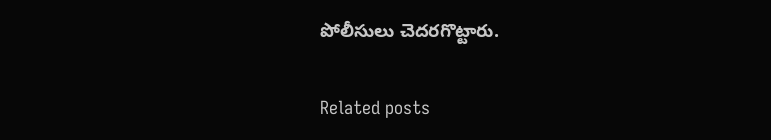పోలీసులు చెదరగొట్టారు.

Related posts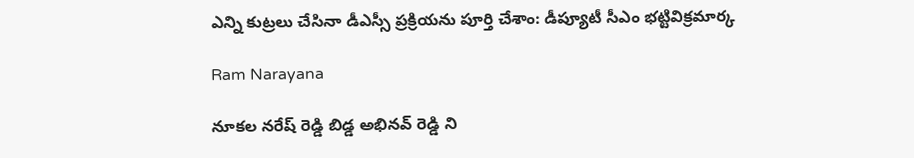ఎన్ని కుట్రలు చేసినా డీఎస్సీ ప్రక్రియను పూర్తి చేశాం: డీప్యూటీ సీఎం భట్టివిక్రమార్క

Ram Narayana

నూకల నరేష్ రెడ్డి బిడ్డ అభినవ్ రెడ్డి ని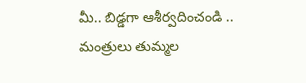మీ.. బిడ్డగా ఆశీర్వదించండి .. మంత్రులు తుమ్మల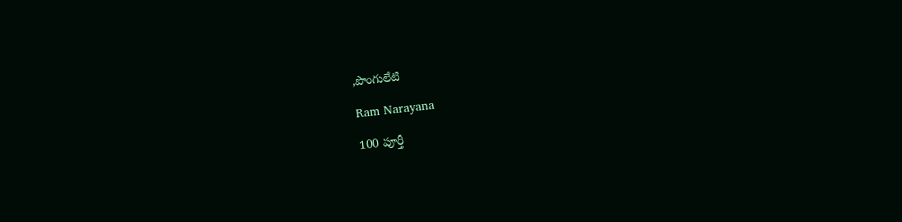,పొంగులేటి

Ram Narayana

100 పూర్తీ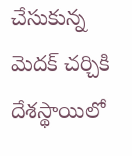చేసుకున్న మెదక్‌ చర్చికి దేశస్థాయిలో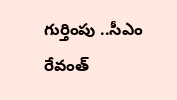గుర్తింపు ..సీఎం రేవంత్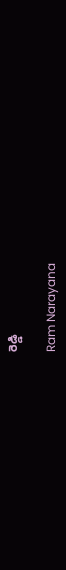రెడ్డి

Ram Narayana